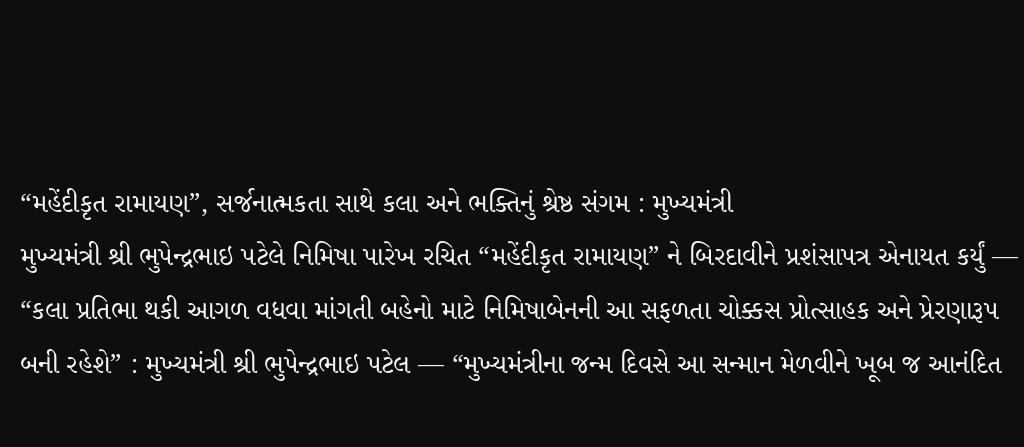“મહેંદીકૃત રામાયણ”, સર્જનાત્મકતા સાથે કલા અને ભક્તિનું શ્રેષ્ઠ સંગમ : મુખ્યમંત્રી
મુખ્યમંત્રી શ્રી ભુપેન્દ્રભાઇ પટેલે નિમિષા પારેખ રચિત “મહેંદીકૃત રામાયણ” ને બિરદાવીને પ્રશંસાપત્ર એનાયત કર્યું — “કલા પ્રતિભા થકી આગળ વધવા માંગતી બહેનો માટે નિમિષાબેનની આ સફળતા ચોક્કસ પ્રોત્સાહક અને પ્રેરણારૂપ બની રહેશે” : મુખ્યમંત્રી શ્રી ભુપેન્દ્રભાઇ પટેલ — “મુખ્યમંત્રીના જન્મ દિવસે આ સન્માન મેળવીને ખૂબ જ આનંદિત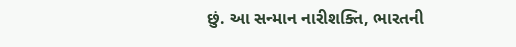છું. આ સન્માન નારીશક્તિ, ભારતની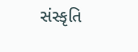સંસ્કૃતિ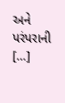અને પરંપરાની […]